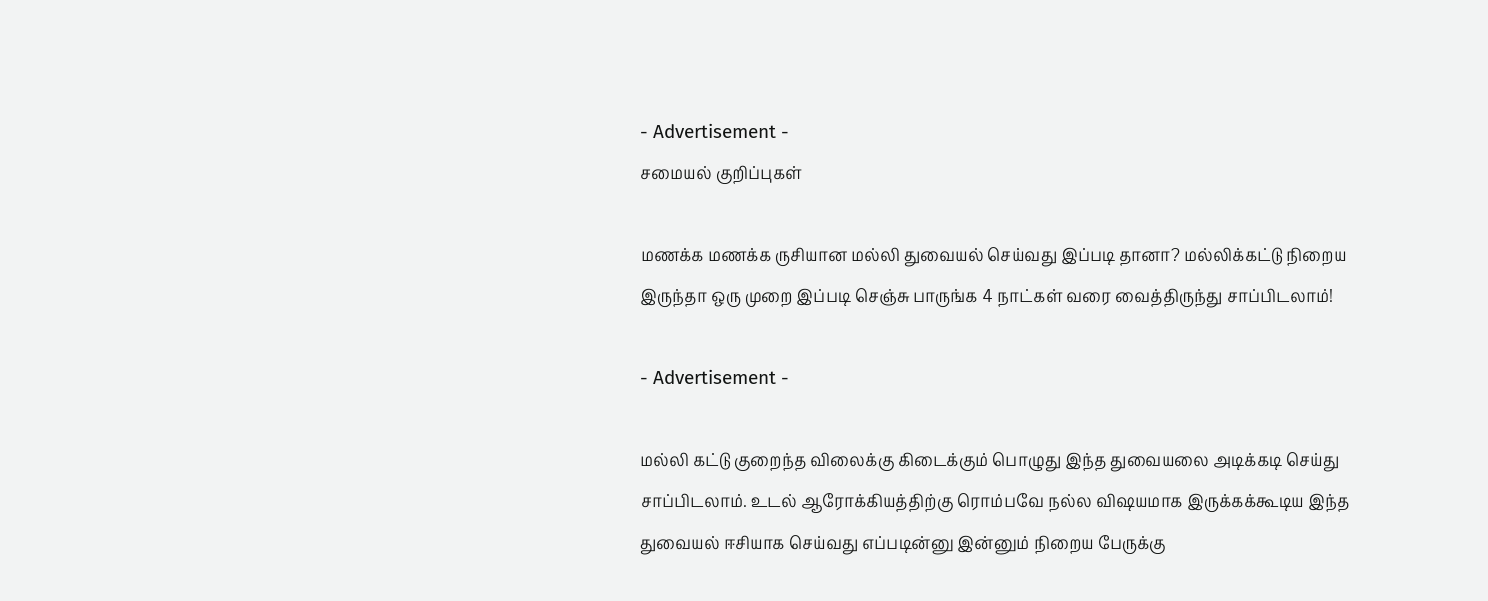- Advertisement -
சமையல் குறிப்புகள்

மணக்க மணக்க ருசியான மல்லி துவையல் செய்வது இப்படி தானா? மல்லிக்கட்டு நிறைய இருந்தா ஒரு முறை இப்படி செஞ்சு பாருங்க 4 நாட்கள் வரை வைத்திருந்து சாப்பிடலாம்!

- Advertisement -

மல்லி கட்டு குறைந்த விலைக்கு கிடைக்கும் பொழுது இந்த துவையலை அடிக்கடி செய்து சாப்பிடலாம். உடல் ஆரோக்கியத்திற்கு ரொம்பவே நல்ல விஷயமாக இருக்கக்கூடிய இந்த துவையல் ஈசியாக செய்வது எப்படின்னு இன்னும் நிறைய பேருக்கு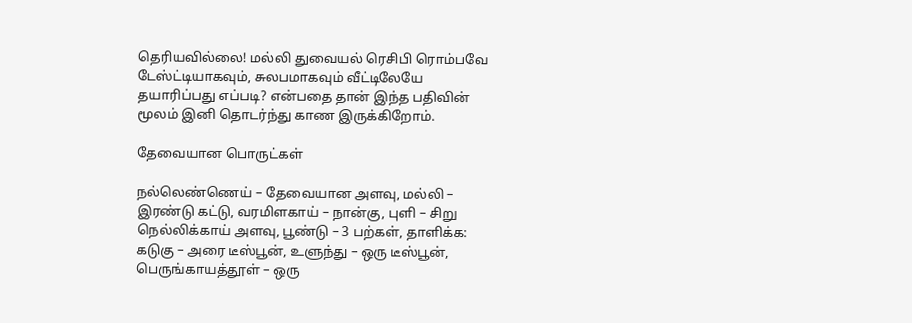தெரியவில்லை! மல்லி துவையல் ரெசிபி ரொம்பவே டேஸ்ட்டியாகவும், சுலபமாகவும் வீட்டிலேயே தயாரிப்பது எப்படி? என்பதை தான் இந்த பதிவின் மூலம் இனி தொடர்ந்து காண இருக்கிறோம்.

தேவையான பொருட்கள்

நல்லெண்ணெய் – தேவையான அளவு, மல்லி – இரண்டு கட்டு, வரமிளகாய் – நான்கு, புளி – சிறு நெல்லிக்காய் அளவு, பூண்டு – 3 பற்கள், தாளிக்க: கடுகு – அரை டீஸ்பூன், உளுந்து – ஒரு டீஸ்பூன், பெருங்காயத்தூள் – ஒரு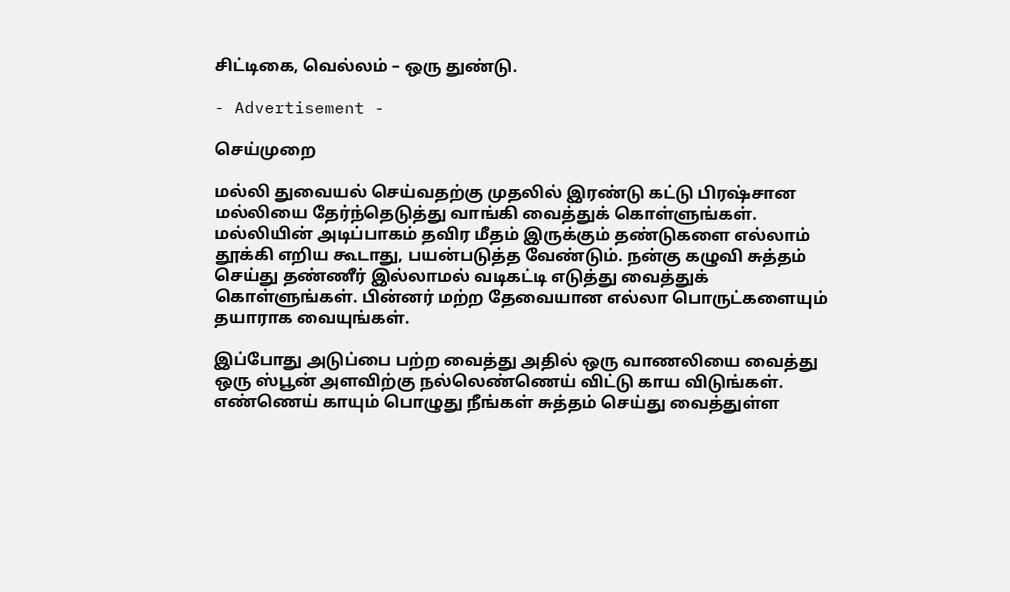சிட்டிகை, வெல்லம் – ஒரு துண்டு.

- Advertisement -

செய்முறை

மல்லி துவையல் செய்வதற்கு முதலில் இரண்டு கட்டு பிரஷ்சான மல்லியை தேர்ந்தெடுத்து வாங்கி வைத்துக் கொள்ளுங்கள். மல்லியின் அடிப்பாகம் தவிர மீதம் இருக்கும் தண்டுகளை எல்லாம் தூக்கி எறிய கூடாது, பயன்படுத்த வேண்டும். நன்கு கழுவி சுத்தம் செய்து தண்ணீர் இல்லாமல் வடிகட்டி எடுத்து வைத்துக் கொள்ளுங்கள். பின்னர் மற்ற தேவையான எல்லா பொருட்களையும் தயாராக வையுங்கள்.

இப்போது அடுப்பை பற்ற வைத்து அதில் ஒரு வாணலியை வைத்து ஒரு ஸ்பூன் அளவிற்கு நல்லெண்ணெய் விட்டு காய விடுங்கள். எண்ணெய் காயும் பொழுது நீங்கள் சுத்தம் செய்து வைத்துள்ள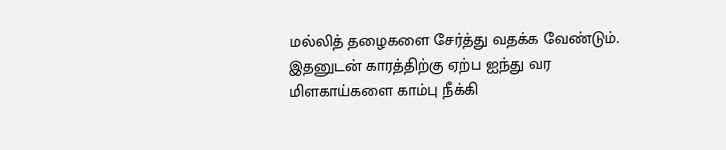மல்லித் தழைகளை சேர்த்து வதக்க வேண்டும். இதனுடன் காரத்திற்கு ஏற்ப ஐந்து வர மிளகாய்களை காம்பு நீக்கி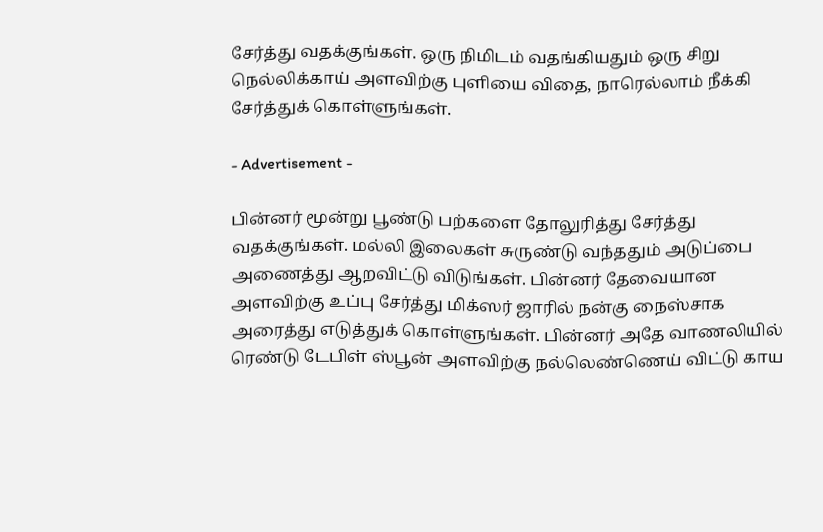சேர்த்து வதக்குங்கள். ஒரு நிமிடம் வதங்கியதும் ஒரு சிறு நெல்லிக்காய் அளவிற்கு புளியை விதை, நாரெல்லாம் நீக்கி சேர்த்துக் கொள்ளுங்கள்.

- Advertisement -

பின்னர் மூன்று பூண்டு பற்களை தோலுரித்து சேர்த்து வதக்குங்கள். மல்லி இலைகள் சுருண்டு வந்ததும் அடுப்பை அணைத்து ஆறவிட்டு விடுங்கள். பின்னர் தேவையான அளவிற்கு உப்பு சேர்த்து மிக்ஸர் ஜாரில் நன்கு நைஸ்சாக அரைத்து எடுத்துக் கொள்ளுங்கள். பின்னர் அதே வாணலியில் ரெண்டு டேபிள் ஸ்பூன் அளவிற்கு நல்லெண்ணெய் விட்டு காய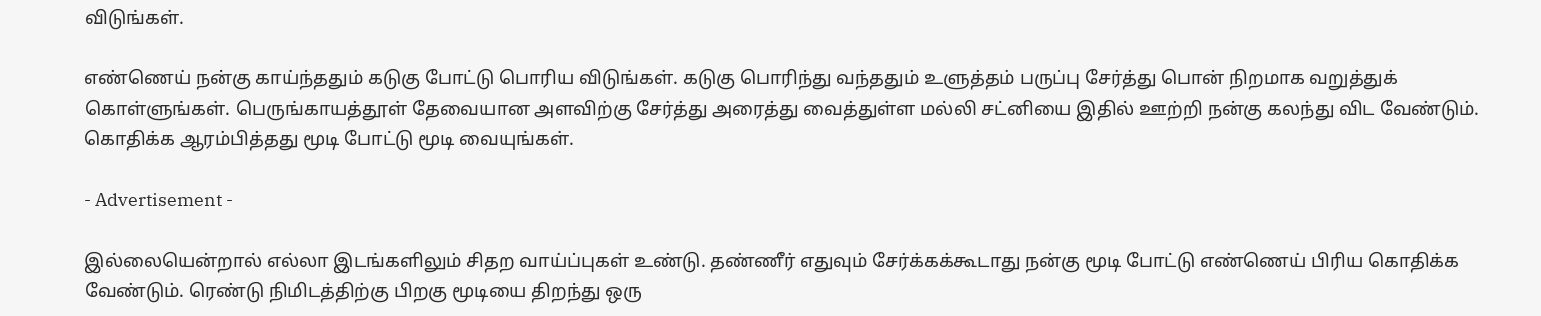விடுங்கள்.

எண்ணெய் நன்கு காய்ந்ததும் கடுகு போட்டு பொரிய விடுங்கள். கடுகு பொரிந்து வந்ததும் உளுத்தம் பருப்பு சேர்த்து பொன் நிறமாக வறுத்துக் கொள்ளுங்கள். பெருங்காயத்தூள் தேவையான அளவிற்கு சேர்த்து அரைத்து வைத்துள்ள மல்லி சட்னியை இதில் ஊற்றி நன்கு கலந்து விட வேண்டும். கொதிக்க ஆரம்பித்தது மூடி போட்டு மூடி வையுங்கள்.

- Advertisement -

இல்லையென்றால் எல்லா இடங்களிலும் சிதற வாய்ப்புகள் உண்டு. தண்ணீர் எதுவும் சேர்க்கக்கூடாது நன்கு மூடி போட்டு எண்ணெய் பிரிய கொதிக்க வேண்டும். ரெண்டு நிமிடத்திற்கு பிறகு மூடியை திறந்து ஒரு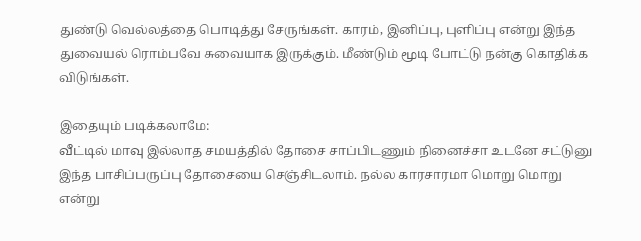துண்டு வெல்லத்தை பொடித்து சேருங்கள். காரம், இனிப்பு, புளிப்பு என்று இந்த துவையல் ரொம்பவே சுவையாக இருக்கும். மீண்டும் மூடி போட்டு நன்கு கொதிக்க விடுங்கள்.

இதையும் படிக்கலாமே:
வீட்டில் மாவு இல்லாத சமயத்தில் தோசை சாப்பிடணும் நினைச்சா உடனே சட்டுனு இந்த பாசிப்பருப்பு தோசையை செஞ்சிடலாம். நல்ல காரசாரமா மொறு மொறு என்று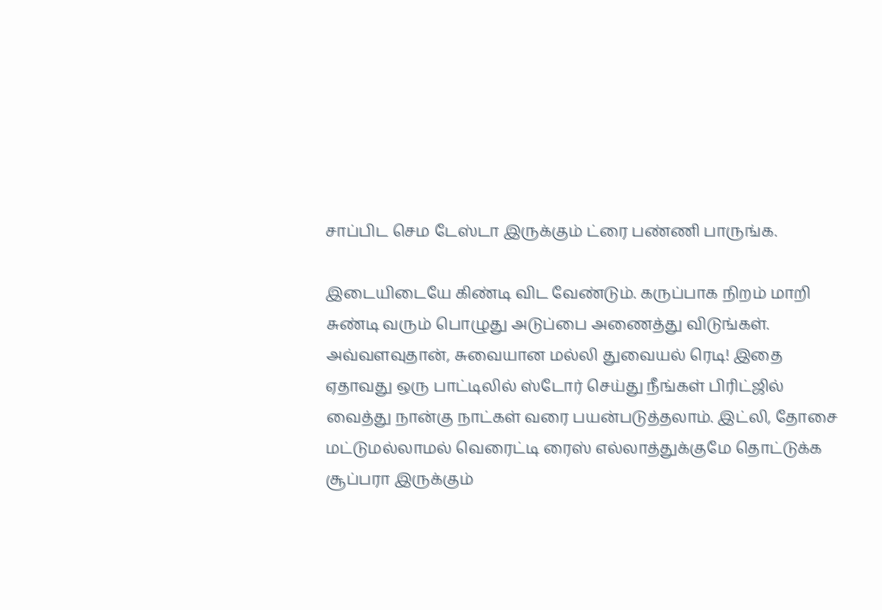சாப்பிட செம டேஸ்டா இருக்கும் ட்ரை பண்ணி பாருங்க.

இடையிடையே கிண்டி விட வேண்டும். கருப்பாக நிறம் மாறி சுண்டி வரும் பொழுது அடுப்பை அணைத்து விடுங்கள். அவ்வளவுதான், சுவையான மல்லி துவையல் ரெடி! இதை ஏதாவது ஒரு பாட்டிலில் ஸ்டோர் செய்து நீங்கள் பிரிட்ஜில் வைத்து நான்கு நாட்கள் வரை பயன்படுத்தலாம். இட்லி, தோசை மட்டுமல்லாமல் வெரைட்டி ரைஸ் எல்லாத்துக்குமே தொட்டுக்க சூப்பரா இருக்கும்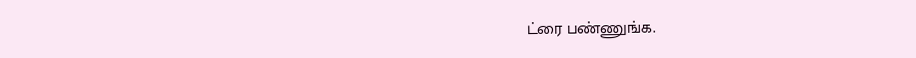ட்ரை பண்ணுங்க.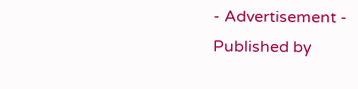- Advertisement -
Published by